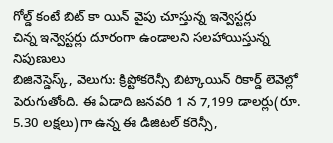గోల్డ్ కంటే బిట్ కా యిన్ వైపు చూస్తున్న ఇన్వెస్టర్లు
చిన్న ఇన్వెస్టర్లు దూరంగా ఉండాలని సలహాయిస్తున్న నిపుణులు
బిజినెస్డెస్క్, వెలుగు: క్రిప్టోకరెన్సీ బిట్కాయిన్ రికార్డ్ లెవెల్లో పెరుగుతోంది. ఈ ఏడాది జనవరి 1 న 7,199 డాలర్లు(రూ. 5.30 లక్షలు)గా ఉన్న ఈ డిజిటల్ కరెన్సీ,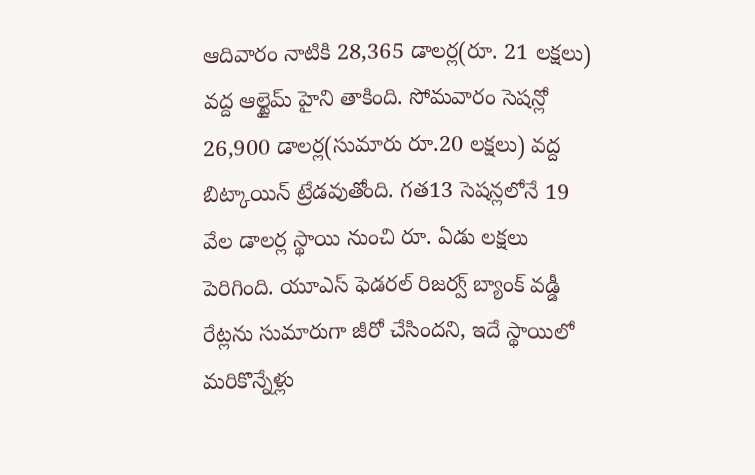ఆదివారం నాటికి 28,365 డాలర్ల(రూ. 21 లక్షలు) వద్ద ఆల్టైమ్ హైని తాకింది. సోమవారం సెషన్లో 26,900 డాలర్ల(సుమారు రూ.20 లక్షలు) వద్ద బిట్కాయిన్ ట్రేడవుతోంది. గత13 సెషన్లలోనే 19 వేల డాలర్ల స్థాయి నుంచి రూ. ఏడు లక్షలు పెరిగింది. యూఎస్ ఫెడరల్ రిజర్వ్ బ్యాంక్ వడ్డీ రేట్లను సుమారుగా జీరో చేసిందని, ఇదే స్థాయిలో మరికొన్నేళ్లు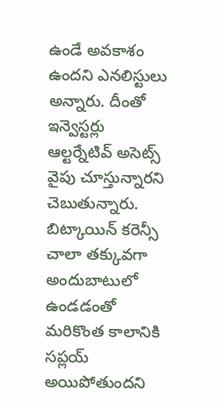ఉండే అవకాశం ఉందని ఎనలిస్టులు అన్నారు. దీంతో ఇన్వెస్టర్లు ఆల్టర్నేటివ్ అసెట్స్ వైపు చూస్తున్నారని చెబుతున్నారు. బిట్కాయిన్ కరెన్సీ చాలా తక్కువగా అందుబాటులో ఉండడంతో మరికొంత కాలానికి సప్లయ్ అయిపోతుందని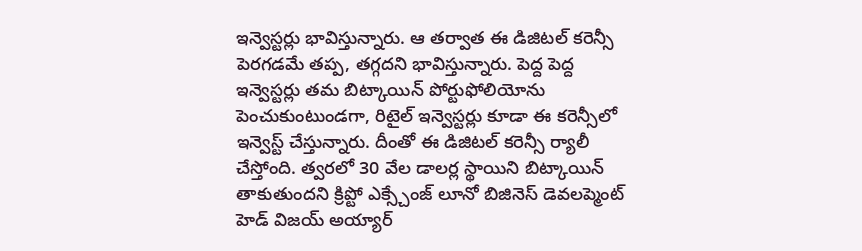ఇన్వెస్టర్లు భావిస్తున్నారు. ఆ తర్వాత ఈ డిజిటల్ కరెన్సీ పెరగడమే తప్ప, తగ్గదని భావిస్తున్నారు. పెద్ద పెద్ద ఇన్వెస్టర్లు తమ బిట్కాయిన్ పోర్టుఫోలియోను పెంచుకుంటుండగా, రిటైల్ ఇన్వెస్టర్లు కూడా ఈ కరెన్సీలో ఇన్వెస్ట్ చేస్తున్నారు. దీంతో ఈ డిజిటల్ కరెన్సీ ర్యాలీ చేస్తోంది. త్వరలో 30 వేల డాలర్ల స్థాయిని బిట్కాయిన్ తాకుతుందని క్రిప్టో ఎక్స్చేంజ్ లూనో బిజినెస్ డెవలప్మెంట్ హెడ్ విజయ్ అయ్యార్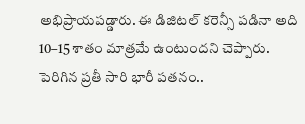అభిప్రాయపడ్డారు. ఈ డిజిటల్ కరెన్సీ పడినా అది 10–15 శాతం మాత్రమే ఉంటుందని చెప్పారు.
పెరిగిన ప్రతీ సారి భారీ పతనం..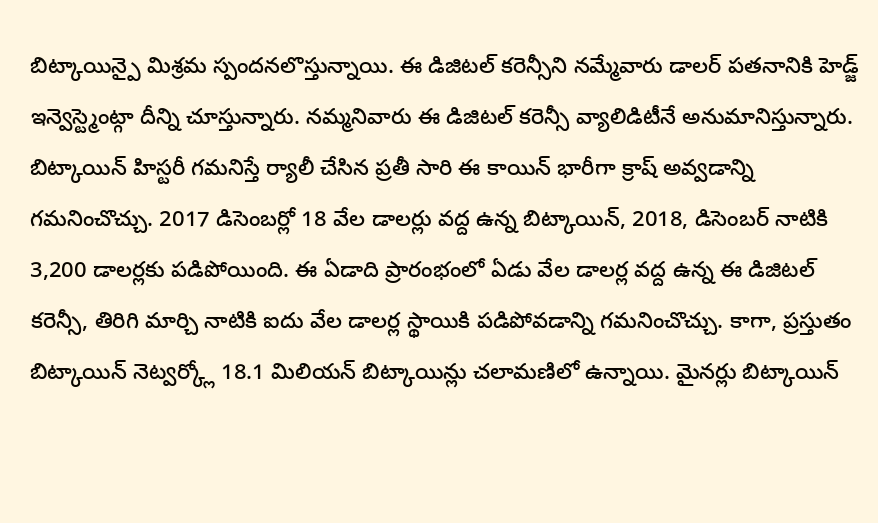బిట్కాయిన్పై మిశ్రమ స్పందనలొస్తున్నాయి. ఈ డిజిటల్ కరెన్సీని నమ్మేవారు డాలర్ పతనానికి హెడ్జ్ ఇన్వెస్ట్మెంట్గా దీన్ని చూస్తున్నారు. నమ్మనివారు ఈ డిజిటల్ కరెన్సీ వ్యాలిడిటీనే అనుమానిస్తున్నారు. బిట్కాయిన్ హిస్టరీ గమనిస్తే ర్యాలీ చేసిన ప్రతీ సారి ఈ కాయిన్ భారీగా క్రాష్ అవ్వడాన్ని గమనించొచ్చు. 2017 డిసెంబర్లో 18 వేల డాలర్లు వద్ద ఉన్న బిట్కాయిన్, 2018, డిసెంబర్ నాటికి 3,200 డాలర్లకు పడిపోయింది. ఈ ఏడాది ప్రారంభంలో ఏడు వేల డాలర్ల వద్ద ఉన్న ఈ డిజిటల్ కరెన్సీ, తిరిగి మార్చి నాటికి ఐదు వేల డాలర్ల స్థాయికి పడిపోవడాన్ని గమనించొచ్చు. కాగా, ప్రస్తుతం బిట్కాయిన్ నెట్వర్క్లో 18.1 మిలియన్ బిట్కాయిన్లు చలామణిలో ఉన్నాయి. మైనర్లు బిట్కాయిన్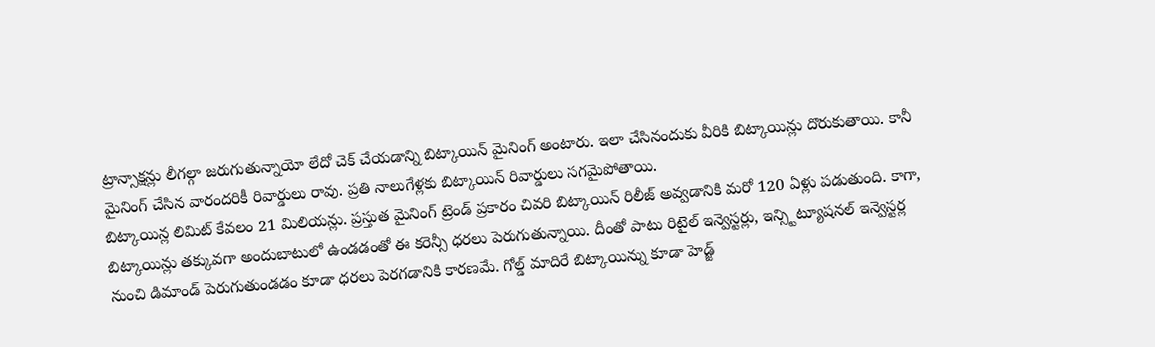ట్రాన్సాక్షన్లు లీగల్గా జరుగుతున్నాయో లేదో చెక్ చేయడాన్ని బిట్కాయిన్ మైనింగ్ అంటారు. ఇలా చేసినందుకు వీరికి బిట్కాయిన్లు దొరుకుతాయి. కానీ మైనింగ్ చేసిన వారందరికీ రివార్డులు రావు. ప్రతి నాలుగేళ్లకు బిట్కాయిన్ రివార్డులు సగమైపోతాయి.
బిట్కాయిన్ల లిమిట్ కేవలం 21 మిలియన్లు. ప్రస్తుత మైనింగ్ ట్రెండ్ ప్రకారం చివరి బిట్కాయిన్ రిలీజ్ అవ్వడానికి మరో 120 ఏళ్లు పడుతుంది. కాగా, బిట్కాయిన్లు తక్కువగా అందుబాటులో ఉండడంతో ఈ కరెన్సీ ధరలు పెరుగుతున్నాయి. దీంతో పాటు రిటైల్ ఇన్వెస్టర్లు, ఇన్స్టిట్యూషనల్ ఇన్వెస్టర్ల నుంచి డిమాండ్ పెరుగుతుండడం కూడా ధరలు పెరగడానికి కారణమే. గోల్డ్ మాదిరే బిట్కాయిన్ను కూడా హెడ్జ్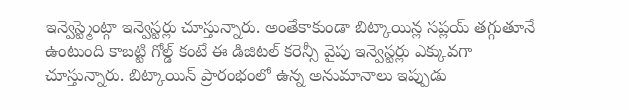ఇన్వెస్ట్మెంట్గా ఇన్వెస్టర్లు చూస్తున్నారు. అంతేకాకుండా బిట్కాయిన్ల సప్లయ్ తగ్గుతూనే ఉంటుంది కాబట్టి గోల్డ్ కంటే ఈ డిజిటల్ కరెన్సీ వైపు ఇన్వెస్టర్లు ఎక్కువగా చూస్తున్నారు. బిట్కాయిన్ ప్రారంభంలో ఉన్న అనుమానాలు ఇప్పుడు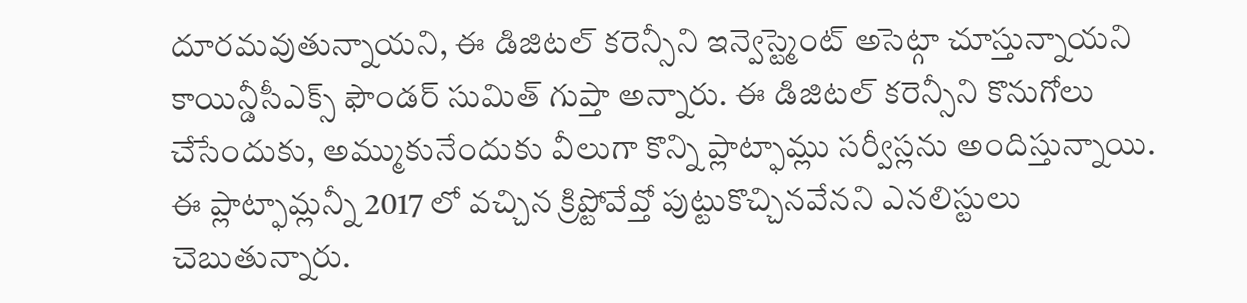దూరమవుతున్నాయని, ఈ డిజిటల్ కరెన్సీని ఇన్వెస్ట్మెంట్ అసెట్గా చూస్తున్నాయని కాయిన్డీసీఎక్స్ ఫౌండర్ సుమిత్ గుప్తా అన్నారు. ఈ డిజిటల్ కరెన్సీని కొనుగోలు చేసేందుకు, అమ్ముకునేందుకు వీలుగా కొన్ని ప్లాట్ఫామ్లు సర్వీస్లను అందిస్తున్నాయి. ఈ ప్లాట్ఫామ్లన్నీ 2017 లో వచ్చిన క్రిప్టోవేవ్తో పుట్టుకొచ్చినవేనని ఎనలిస్టులు చెబుతున్నారు.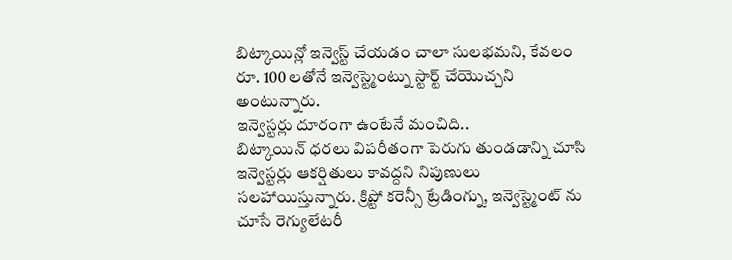బిట్కాయిన్లో ఇన్వెస్ట్ చేయడం చాలా సులభమని, కేవలం రూ. 100 లతోనే ఇన్వెస్ట్మెంట్ను స్టార్ట్ చేయొచ్చని అంటున్నారు.
ఇన్వెస్టర్లు దూరంగా ఉంటేనే మంచిది..
బిట్కాయిన్ ధరలు విపరీతంగా పెరుగు తుండడాన్ని చూసి ఇన్వెస్టర్లు ఆకర్షితులు కావద్దని నిపుణులు సలహాయిస్తున్నారు. క్రిప్టో కరెన్సీ ట్రేడింగ్ను, ఇన్వెస్ట్మెంట్ ను చూసే రెగ్యులేటరీ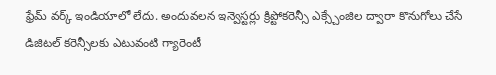ఫ్రేమ్ వర్క్ ఇండియాలో లేదు. అందువలన ఇన్వెస్టర్లు క్రిప్టోకరెన్సీ ఎక్స్చేంజిల ద్వారా కొనుగోలు చేసే డిజిటల్ కరెన్సీలకు ఎటువంటి గ్యారెంటీ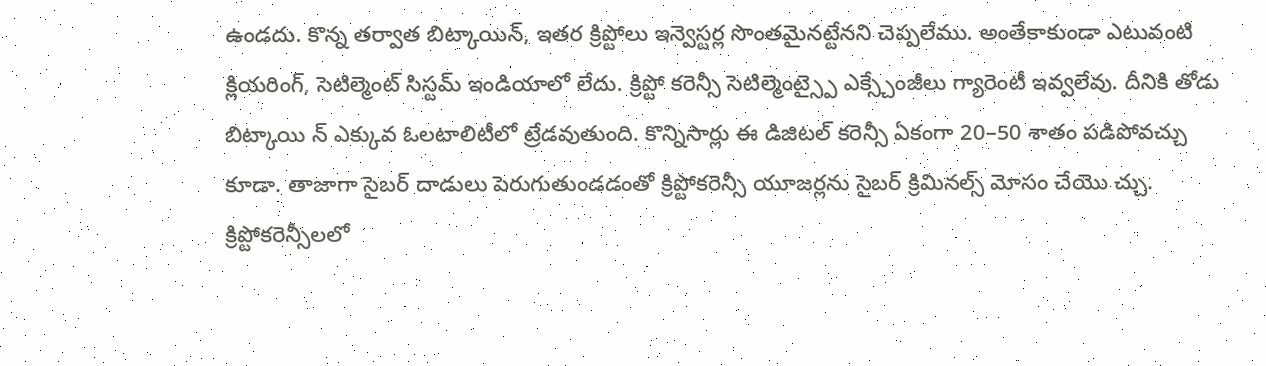ఉండదు. కొన్న తర్వాత బిట్కాయిన్, ఇతర క్రిప్టోలు ఇన్వెస్టర్ల సొంతమైనట్టేనని చెప్పలేము. అంతేకాకుండా ఎటువంటి క్లియరింగ్, సెటిల్మెంట్ సిస్టమ్ ఇండియాలో లేదు. క్రిప్టో కరెన్సీ సెటిల్మెంట్స్పై ఎక్స్చేంజీలు గ్యారెంటీ ఇవ్వలేవు. దీనికి తోడు బిట్కాయి న్ ఎక్కువ ఓలటాలిటీలో ట్రేడవుతుంది. కొన్నిసార్లు ఈ డిజిటల్ కరెన్సీ ఏకంగా 20–50 శాతం పడిపోవచ్చు కూడా. తాజాగా సైబర్ దాడులు పెరుగుతుండడంతో క్రిప్టోకరెన్సీ యూజర్లను సైబర్ క్రిమినల్స్ మోసం చేయొ చ్చు. క్రిప్టోకరెన్సీలలో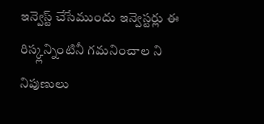ఇన్వెస్ట్ చేసేముందు ఇన్వెస్టర్లు ఈ రిస్క్లన్నింటినీ గమనించాల ని నిపుణులు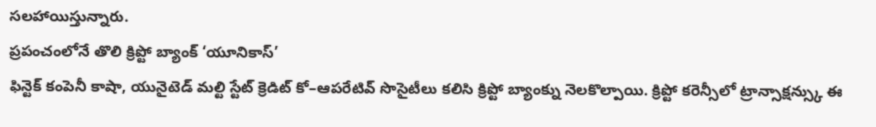సలహాయిస్తున్నారు.
ప్రపంచంలోనే తొలి క్రిప్టో బ్యాంక్ ‘యూనికాస్’
ఫిన్టెక్ కంపెనీ కాషా, యునైటెడ్ మల్టి స్టేట్ క్రెడిట్ కో–ఆపరేటివ్ సొసైటీలు కలిసి క్రిప్టో బ్యాంక్ను నెలకొల్పాయి. క్రిప్టో కరెన్సీలో ట్రాన్సాక్షన్స్కు ఈ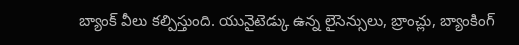బ్యాంక్ వీలు కల్పిస్తుంది. యునైటెడ్కు ఉన్న లైసెన్సులు, బ్రాంచ్లు, బ్యాంకింగ్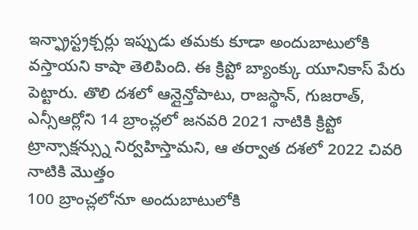ఇన్ఫ్రాస్ట్రక్చర్లు ఇప్పుడు తమకు కూడా అందుబాటులోకి వస్తాయని కాషా తెలిపింది. ఈ క్రిప్టో బ్యాంక్కు యూనికాస్ పేరు పెట్టారు. తొలి దశలో ఆన్లైన్తోపాటు, రాజస్థాన్, గుజరాత్, ఎన్సీఆర్లోని 14 బ్రాంచ్లలో జనవరి 2021 నాటికి క్రిప్టో ట్రాన్సాక్షన్స్ను నిర్వహిస్తామని, ఆ తర్వాత దశలో 2022 చివరి నాటికి మొత్తం
100 బ్రాంచ్లలోనూ అందుబాటులోకి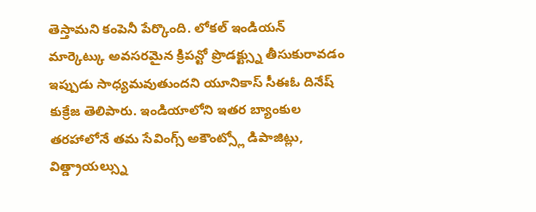తెస్తామని కంపెనీ పేర్కొంది. లోకల్ ఇండియన్ మార్కెట్కు అవసరమైన క్రిపన్టో ప్రొడక్ట్స్ను తీసుకురావడం ఇప్పుడు సాధ్యమవుతుందని యూనికాస్ సీఈఓ దినేష్ కుక్రేజ తెలిపారు. ఇండియాలోని ఇతర బ్యాంకుల తరహాలోనే తమ సేవింగ్స్ అకౌంట్స్లో డిపాజిట్లు, విత్డ్రాయల్స్ను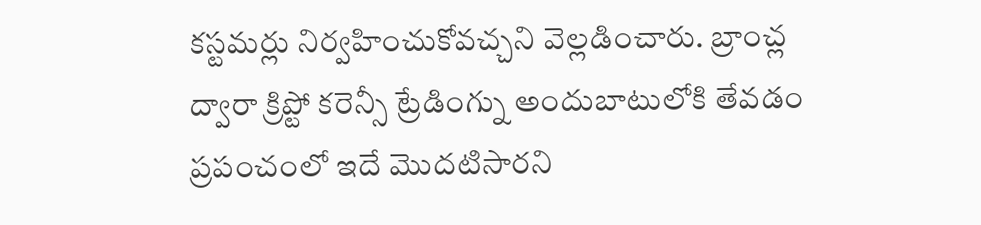కస్టమర్లు నిర్వహించుకోవచ్చని వెల్లడించారు. బ్రాంచ్ల ద్వారా క్రిప్టో కరెన్సీ ట్రేడింగ్ను అందుబాటులోకి తేవడం ప్రపంచంలో ఇదే మొదటిసారని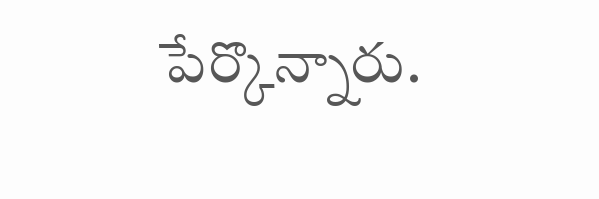పేర్కొన్నారు.